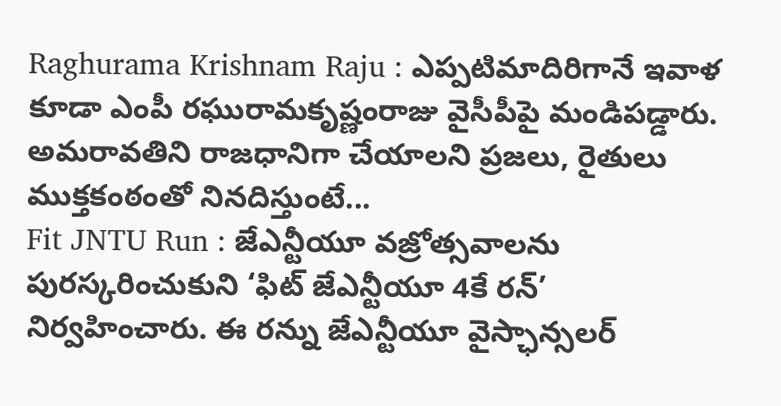Raghurama Krishnam Raju : ఎప్పటిమాదిరిగానే ఇవాళ కూడా ఎంపీ రఘురామకృష్ణంరాజు వైసీపీపై మండిపడ్డారు. అమరావతిని రాజధానిగా చేయాలని ప్రజలు, రైతులు ముక్తకంఠంతో నినదిస్తుంటే...
Fit JNTU Run : జేఎన్టీయూ వజ్రోత్సవాలను పురస్కరించుకుని ‘ఫిట్ జేఎన్టీయూ 4కే రన్’ నిర్వహించారు. ఈ రన్ను జేఎన్టీయూ వైస్ఛాన్సలర్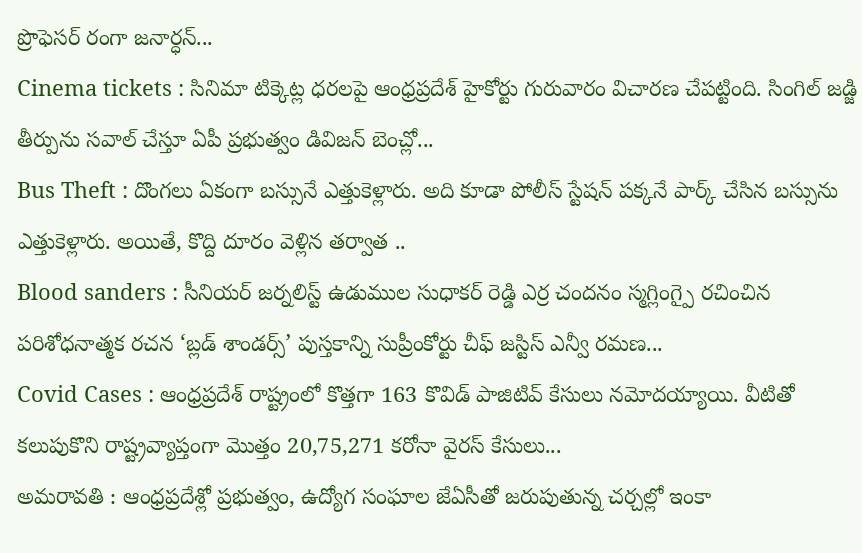ప్రొఫెసర్ రంగా జనార్ధన్...
Cinema tickets : సినిమా టిక్కెట్ల ధరలపై ఆంధ్రప్రదేశ్ హైకోర్టు గురువారం విచారణ చేపట్టింది. సింగిల్ జడ్జి తీర్పును సవాల్ చేస్తూ ఏపీ ప్రభుత్వం డివిజన్ బెంచ్లో...
Bus Theft : దొంగలు ఏకంగా బస్సునే ఎత్తుకెళ్లారు. అది కూడా పోలీస్ స్టేషన్ పక్కనే పార్క్ చేసిన బస్సును ఎత్తుకెళ్లారు. అయితే, కొద్ది దూరం వెళ్లిన తర్వాత ..
Blood sanders : సీనియర్ జర్నలిస్ట్ ఉడుముల సుధాకర్ రెడ్డి ఎర్ర చందనం స్మగ్లింగ్పై రచించిన పరిశోధనాత్మక రచన ‘బ్లడ్ శాండర్స్’ పుస్తకాన్ని సుప్రీంకోర్టు చీఫ్ జస్టిస్ ఎన్వీ రమణ...
Covid Cases : ఆంధ్రప్రదేశ్ రాష్ట్రంలో కొత్తగా 163 కొవిడ్ పాజిటివ్ కేసులు నమోదయ్యాయి. వీటితో కలుపుకొని రాష్ట్రవ్యాప్తంగా మొత్తం 20,75,271 కరోనా వైరస్ కేసులు...
అమరావతి : ఆంధ్రప్రదేశ్లో ప్రభుత్వం, ఉద్యోగ సంఘాల జేఏసీతో జరుపుతున్న చర్చల్లో ఇంకా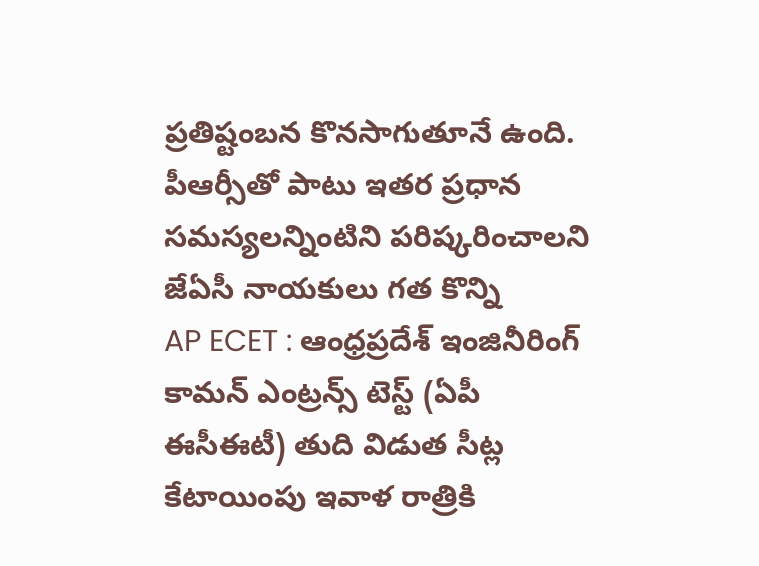ప్రతిష్టంబన కొనసాగుతూనే ఉంది. పీఆర్సీతో పాటు ఇతర ప్రధాన సమస్యలన్నింటిని పరిష్కరించాలని జేఏసీ నాయకులు గత కొన్ని
AP ECET : ఆంధ్రప్రదేశ్ ఇంజినీరింగ్ కామన్ ఎంట్రన్స్ టెస్ట్ (ఏపీ ఈసీఈటీ) తుది విడుత సీట్ల కేటాయింపు ఇవాళ రాత్రికి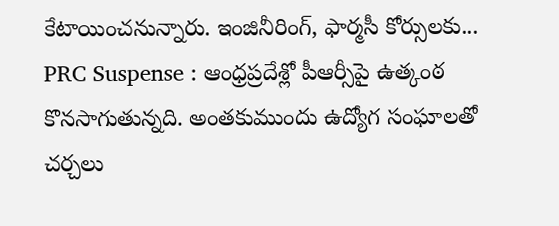కేటాయించనున్నారు. ఇంజినీరింగ్, ఫార్మసీ కోర్సులకు...
PRC Suspense : ఆంధ్రప్రదేశ్లో పీఆర్సీపై ఉత్కంఠ కొనసాగుతున్నది. అంతకుముందు ఉద్యోగ సంఘాలతో చర్చలు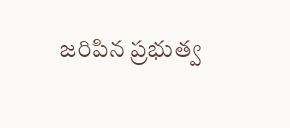జరిపిన ప్రభుత్వ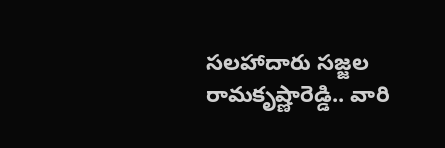సలహాదారు సజ్జల రామకృష్ణారెడ్డి.. వారి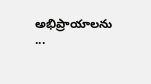అభిప్రాయాలను ...